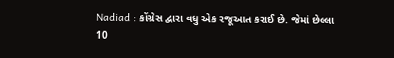Nadiad : કોંગ્રેસ દ્વારા વધુ એક રજૂઆત કરાઈ છે. જેમાં છેલ્લા 10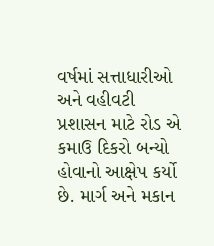વર્ષમાં સત્તાધારીઓ અને વહીવટી પ્રશાસન માટે રોડ એ કમાઉ દિકરો બન્યો હોવાનો આક્ષેપ કર્યો છે. માર્ગ અને મકાન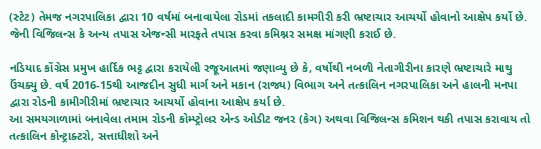(સ્ટેટ) તેમજ નગરપાલિકા દ્વારા 10 વર્ષમાં બનાવાયેલા રોડમાં તકલાદી કામગીરી કરી ભ્રષ્ટાચાર આચર્યો હોવાનો આક્ષેપ કર્યો છે. જેની વિજિલન્સ કે અન્ય તપાસ એજન્સી મારફતે તપાસ કરવા કમિશ્નર સમક્ષ માંગણી કરાઈ છે.

નડિયાદ કોંગ્રેસ પ્રમુખ હાર્દિક ભટ્ટ દ્વારા કરાયેલી રજૂઆતમાં જણાવ્યુ છે કે, વર્ષોથી નબળી નેતાગીરીના કારણે ભ્રષ્ટાચારે માથુ ઉંચક્યુ છે. વર્ષ 2016-15થી આજદીન સુધી માર્ગ અને મકાન (રાજ્ય) વિભાગ અને તત્કાલિન નગરપાલિકા અને હાલની મનપા દ્વારા રોડની કામીગીરીમાં ભ્રષ્ટાચાર આચર્યો હોવાના આક્ષેપ કર્યા છે.
આ સમયગાળામાં બનાવેલા તમામ રોડની કોમ્પ્ટ્રોલર એન્ડ ઓડીટ જનર (કેગ) અથવા વિજિલન્સ કમિશન થકી તપાસ કરાવાય તો તત્કાલિન કોન્ટ્રાક્ટરો, સત્તાધીશો અને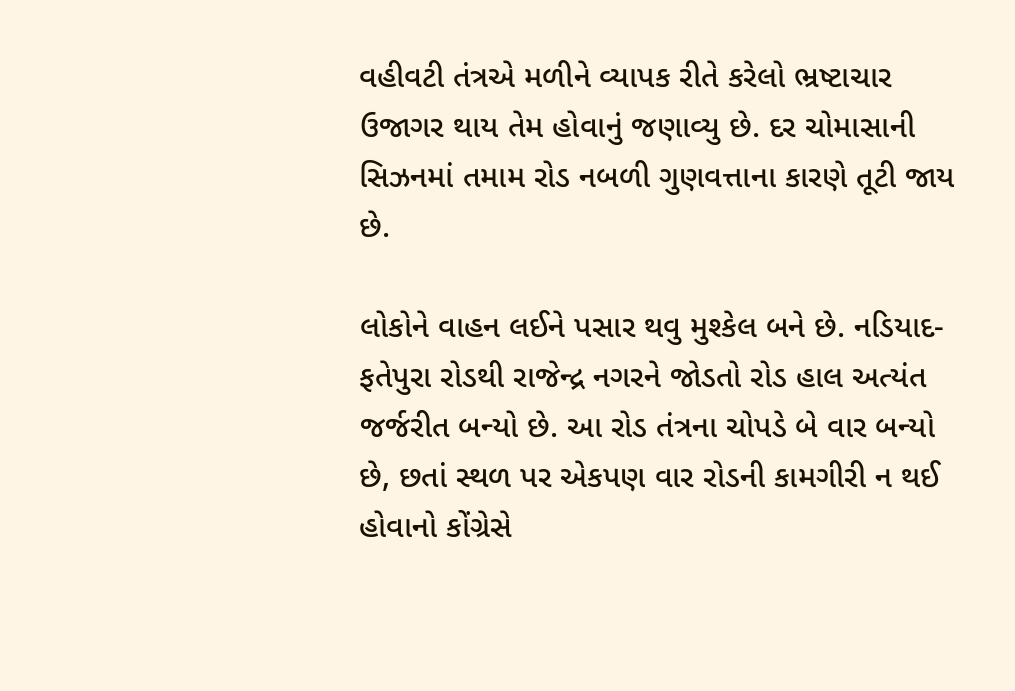વહીવટી તંત્રએ મળીને વ્યાપક રીતે કરેલો ભ્રષ્ટાચાર ઉજાગર થાય તેમ હોવાનું જણાવ્યુ છે. દર ચોમાસાની સિઝનમાં તમામ રોડ નબળી ગુણવત્તાના કારણે તૂટી જાય છે.

લોકોને વાહન લઈને પસાર થવુ મુશ્કેલ બને છે. નડિયાદ-ફતેપુરા રોડથી રાજેન્દ્ર નગરને જોડતો રોડ હાલ અત્યંત જર્જરીત બન્યો છે. આ રોડ તંત્રના ચોપડે બે વાર બન્યો છે, છતાં સ્થળ પર એકપણ વાર રોડની કામગીરી ન થઈ હોવાનો કોંગ્રેસે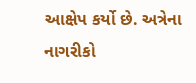આક્ષેપ કર્યો છે. અત્રેના નાગરીકો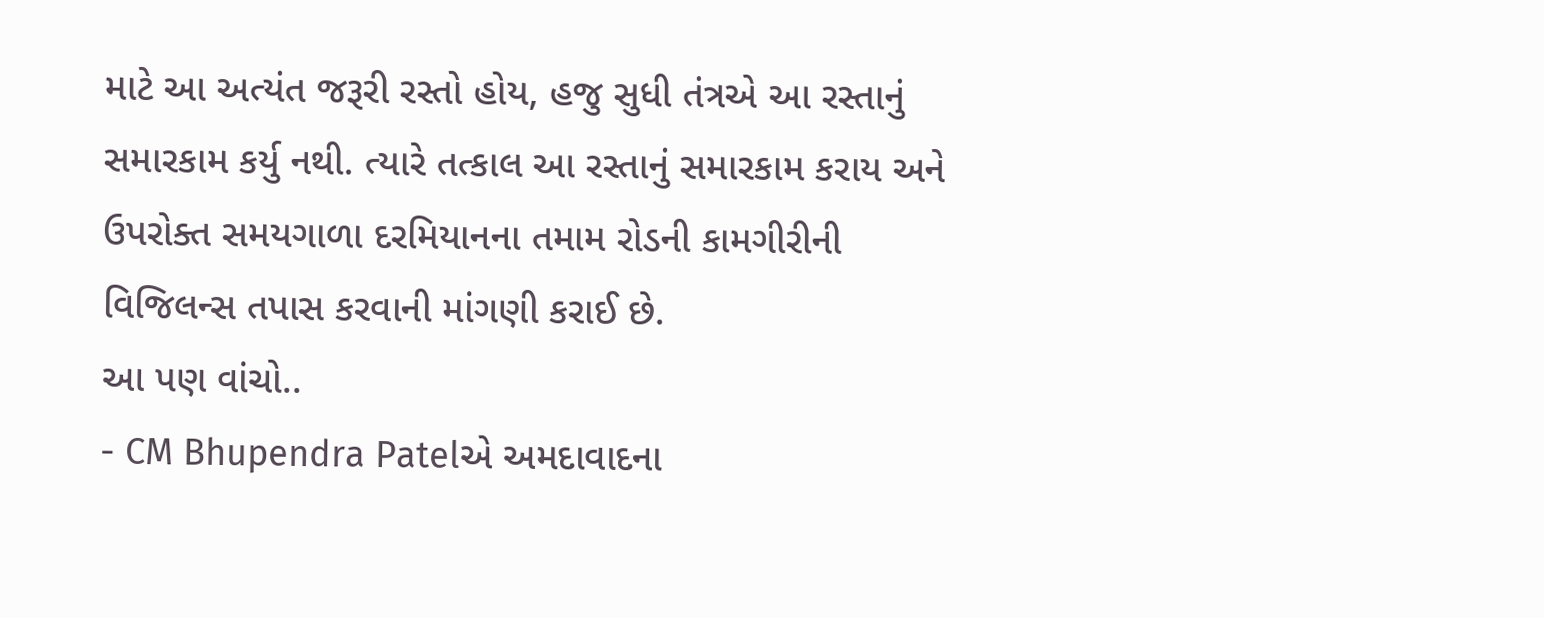માટે આ અત્યંત જરૂરી રસ્તો હોય, હજુ સુધી તંત્રએ આ રસ્તાનું સમારકામ કર્યુ નથી. ત્યારે તત્કાલ આ રસ્તાનું સમારકામ કરાય અને ઉપરોક્ત સમયગાળા દરમિયાનના તમામ રોડની કામગીરીની વિજિલન્સ તપાસ કરવાની માંગણી કરાઈ છે.
આ પણ વાંચો..
- CM Bhupendra Patelએ અમદાવાદના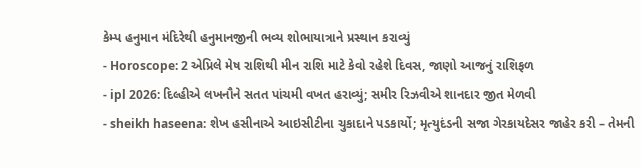કેમ્પ હનુમાન મંદિરેથી હનુમાનજીની ભવ્ય શોભાયાત્રાને પ્રસ્થાન કરાવ્યું
- Horoscope: 2 એપ્રિલે મેષ રાશિથી મીન રાશિ માટે કેવો રહેશે દિવસ, જાણો આજનું રાશિફળ
- ipl 2026: દિલ્હીએ લખનૌને સતત પાંચમી વખત હરાવ્યું; સમીર રિઝવીએ શાનદાર જીત મેળવી
- sheikh haseena: શેખ હસીનાએ આઇસીટીના ચુકાદાને પડકાર્યો; મૃત્યુદંડની સજા ગેરકાયદેસર જાહેર કરી – તેમની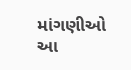માંગણીઓ આ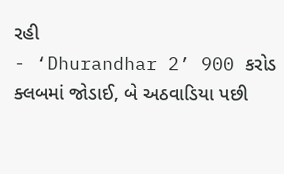રહી
- ‘Dhurandhar 2’ 900 કરોડ ક્લબમાં જોડાઈ, બે અઠવાડિયા પછી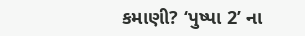કમાણી? ‘પુષ્પા 2’ ના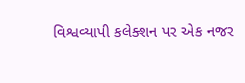વિશ્વવ્યાપી કલેક્શન પર એક નજર